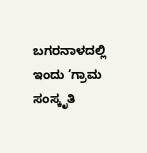ಬಗರನಾಳದಲ್ಲಿ ಇಂದು ‘ಗ್ರಾಮ ಸಂಸ್ಕೃತಿ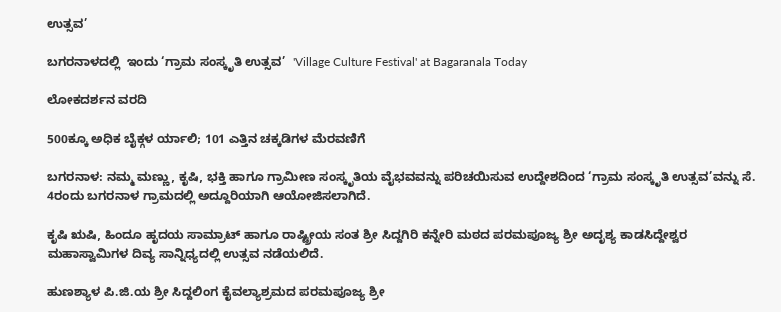ಉತ್ಸವ’

ಬಗರನಾಳದಲ್ಲಿ  ಇಂದು ‘ಗ್ರಾಮ ಸಂಸ್ಕೃತಿ ಉತ್ಸವ’  'Village Culture Festival' at Bagaranala Today

ಲೋಕದರ್ಶನ ವರದಿ

500ಕ್ಕೂ ಅಧಿಕ ಬೈಕ್ಗಳ ರ್ಯಾಲಿ; 101 ಎತ್ತಿನ ಚಕ್ಕಡಿಗಳ ಮೆರವಣಿಗೆ

ಬಗರನಾಳ: ನಮ್ಮ ಮಣ್ಣು, ಕೃಷಿ, ಭಕ್ತಿ ಹಾಗೂ ಗ್ರಾಮೀಣ ಸಂಸ್ಕೃತಿಯ ವೈಭವವನ್ನು ಪರಿಚಯಿಸುವ ಉದ್ದೇಶದಿಂದ ‘ಗ್ರಾಮ ಸಂಸ್ಕೃತಿ ಉತ್ಸವ’ವನ್ನು ಸೆ. 4ರಂದು ಬಗರನಾಳ ಗ್ರಾಮದಲ್ಲಿ ಅದ್ದೂರಿಯಾಗಿ ಆಯೋಜಿಸಲಾಗಿದೆ.

ಕೃಷಿ ಋಷಿ, ಹಿಂದೂ ಹೃದಯ ಸಾಮ್ರಾಟ್ ಹಾಗೂ ರಾಷ್ಟ್ರೀಯ ಸಂತ ಶ್ರೀ ಸಿದ್ದಗಿರಿ ಕನ್ನೇರಿ ಮಠದ ಪರಮಪೂಜ್ಯ ಶ್ರೀ ಅದೃಶ್ಯ ಕಾಡಸಿದ್ದೇಶ್ವರ ಮಹಾಸ್ವಾಮಿಗಳ ದಿವ್ಯ ಸಾನ್ನಿಧ್ಯದಲ್ಲಿ ಉತ್ಸವ ನಡೆಯಲಿದೆ.

ಹುಣಶ್ಯಾಳ ಪಿ.ಜಿ.ಯ ಶ್ರೀ ಸಿದ್ದಲಿಂಗ ಕೈವಲ್ಯಾಶ್ರಮದ ಪರಮಪೂಜ್ಯ ಶ್ರೀ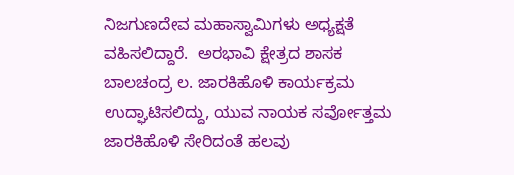ನಿಜಗುಣದೇವ ಮಹಾಸ್ವಾಮಿಗಳು ಅಧ್ಯಕ್ಷತೆ ವಹಿಸಲಿದ್ದಾರೆ.  ಅರಭಾವಿ ಕ್ಷೇತ್ರದ ಶಾಸಕ ಬಾಲಚಂದ್ರ ಲ. ಜಾರಕಿಹೊಳಿ ಕಾರ್ಯಕ್ರಮ ಉದ್ಘಾಟಿಸಲಿದ್ದು, ಯುವ ನಾಯಕ ಸರ್ವೋತ್ತಮ ಜಾರಕಿಹೊಳಿ ಸೇರಿದಂತೆ ಹಲವು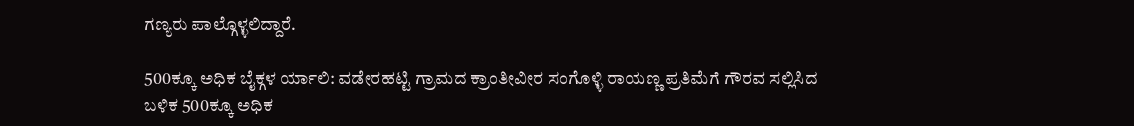ಗಣ್ಯರು ಪಾಲ್ಗೊಳ್ಳಲಿದ್ದಾರೆ.

500ಕ್ಕೂ ಅಧಿಕ ಬೈಕ್ಗಳ ರ್ಯಾಲಿ: ವಡೇರಹಟ್ಟಿ ಗ್ರಾಮದ ಕ್ರಾಂತೀವೀರ ಸಂಗೊಳ್ಳಿ ರಾಯಣ್ಣ ಪ್ರತಿಮೆಗೆ ಗೌರವ ಸಲ್ಲಿಸಿದ ಬಳಿಕ 500ಕ್ಕೂ ಅಧಿಕ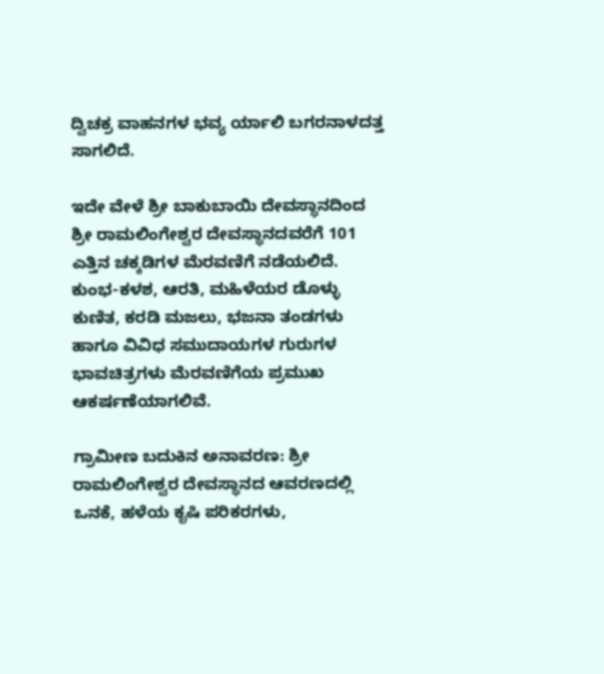ದ್ವಿಚಕ್ರ ವಾಹನಗಳ ಭವ್ಯ ರ್ಯಾಲಿ ಬಗರನಾಳದತ್ತ ಸಾಗಲಿದೆ.

ಇದೇ ವೇಳೆ ಶ್ರೀ ಬಾಕುಬಾಯಿ ದೇವಸ್ಥಾನದಿಂದ ಶ್ರೀ ರಾಮಲಿಂಗೇಶ್ವರ ದೇವಸ್ಥಾನದವರೆಗೆ 101 ಎತ್ತಿನ ಚಕ್ಕಡಿಗಳ ಮೆರವಣಿಗೆ ನಡೆಯಲಿದೆ. ಕುಂಭ-ಕಳಶ, ಆರತಿ, ಮಹಿಳೆಯರ ಡೊಳ್ಳು ಕುಣಿತ, ಕರಡಿ ಮಜಲು, ಭಜನಾ ತಂಡಗಳು ಹಾಗೂ ವಿವಿಧ ಸಮುದಾಯಗಳ ಗುರುಗಳ ಭಾವಚಿತ್ರಗಳು ಮೆರವಣಿಗೆಯ ಪ್ರಮುಖ ಆಕರ್ಷಣೆಯಾಗಲಿವೆ.

ಗ್ರಾಮೀಣ ಬದುಕಿನ ಅನಾವರಣ: ಶ್ರೀ ರಾಮಲಿಂಗೇಶ್ವರ ದೇವಸ್ಥಾನದ ಆವರಣದಲ್ಲಿ ಒನಕೆ, ಹಳೆಯ ಕೃಷಿ ಪರಿಕರಗಳು,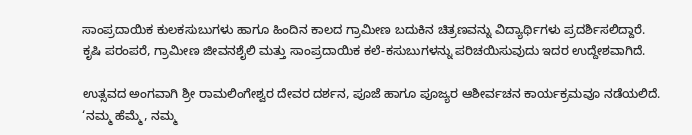ಸಾಂಪ್ರದಾಯಿಕ ಕುಲಕಸುಬುಗಳು ಹಾಗೂ ಹಿಂದಿನ ಕಾಲದ ಗ್ರಾಮೀಣ ಬದುಕಿನ ಚಿತ್ರಣವನ್ನು ವಿದ್ಯಾರ್ಥಿಗಳು ಪ್ರದರ್ಶಿಸಲಿದ್ದಾರೆ. ಕೃಷಿ ಪರಂಪರೆ, ಗ್ರಾಮೀಣ ಜೀವನಶೈಲಿ ಮತ್ತು ಸಾಂಪ್ರದಾಯಿಕ ಕಲೆ-ಕಸುಬುಗಳನ್ನು ಪರಿಚಯಿಸುವುದು ಇದರ ಉದ್ದೇಶವಾಗಿದೆ.

ಉತ್ಸವದ ಅಂಗವಾಗಿ ಶ್ರೀ ರಾಮಲಿಂಗೇಶ್ವರ ದೇವರ ದರ್ಶನ, ಪೂಜೆ ಹಾಗೂ ಪೂಜ್ಯರ ಆಶೀರ್ವಚನ ಕಾರ್ಯಕ್ರಮವೂ ನಡೆಯಲಿದೆ.  ‘ನಮ್ಮ ಹೆಮ್ಮೆ, ನಮ್ಮ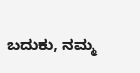ಬದುಕು, ನಮ್ಮ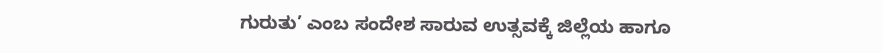ಗುರುತು’ ಎಂಬ ಸಂದೇಶ ಸಾರುವ ಉತ್ಸವಕ್ಕೆ ಜಿಲ್ಲೆಯ ಹಾಗೂ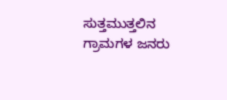ಸುತ್ತಮುತ್ತಲಿನ ಗ್ರಾಮಗಳ ಜನರು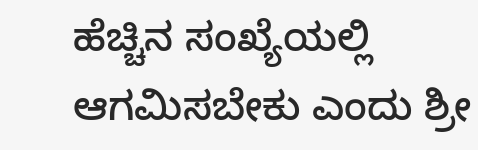ಹೆಚ್ಚಿನ ಸಂಖ್ಯೆಯಲ್ಲಿ ಆಗಮಿಸಬೇಕು ಎಂದು ಶ್ರೀ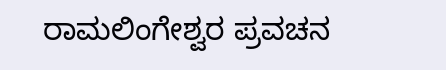ರಾಮಲಿಂಗೇಶ್ವರ ಪ್ರವಚನ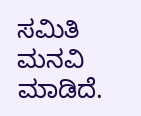ಸಮಿತಿ ಮನವಿ ಮಾಡಿದೆ.